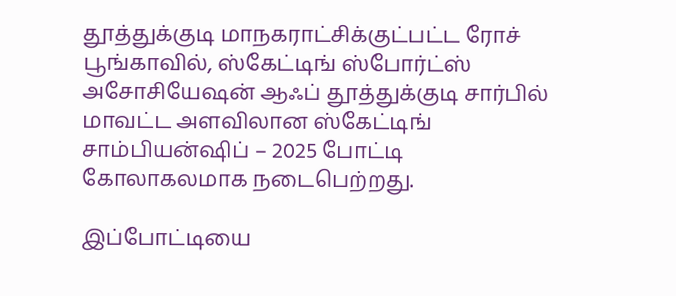தூத்துக்குடி மாநகராட்சிக்குட்பட்ட ரோச் பூங்காவில், ஸ்கேட்டிங் ஸ்போர்ட்ஸ் அசோசியேஷன் ஆஃப் தூத்துக்குடி சார்பில் மாவட்ட அளவிலான ஸ்கேட்டிங் சாம்பியன்ஷிப் – 2025 போட்டி கோலாகலமாக நடைபெற்றது.

இப்போட்டியை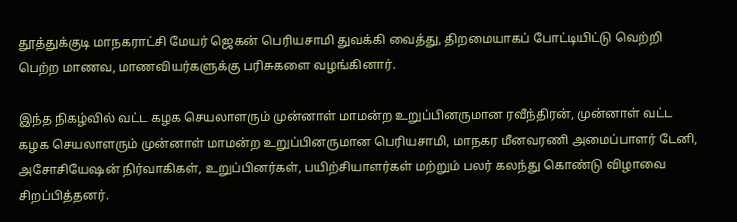தூத்துக்குடி மாநகராட்சி மேயர் ஜெகன் பெரியசாமி துவக்கி வைத்து, திறமையாகப் போட்டியிட்டு வெற்றி பெற்ற மாணவ, மாணவியர்களுக்கு பரிசுகளை வழங்கினார்.

இந்த நிகழ்வில் வட்ட கழக செயலாளரும் முன்னாள் மாமன்ற உறுப்பினருமான ரவீந்திரன், முன்னாள் வட்ட கழக செயலாளரும் முன்னாள் மாமன்ற உறுப்பினருமான பெரியசாமி, மாநகர மீனவரணி அமைப்பாளர் டேனி, அசோசியேஷன் நிர்வாகிகள், உறுப்பினர்கள், பயிற்சியாளர்கள் மற்றும் பலர் கலந்து கொண்டு விழாவை சிறப்பித்தனர்.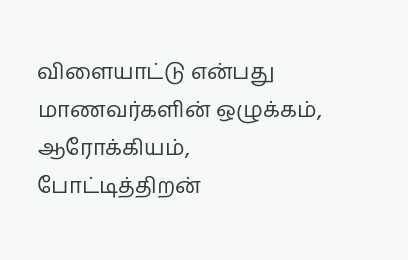விளையாட்டு என்பது மாணவர்களின் ஒழுக்கம், ஆரோக்கியம், போட்டித்திறன்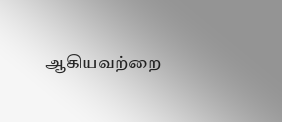ஆகியவற்றை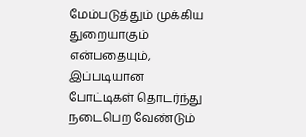மேம்படுத்தும் முக்கிய துறையாகும் என்பதையும், இப்படியான போட்டிகள் தொடர்ந்து நடைபெற வேண்டும்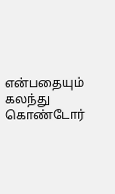என்பதையும் கலந்து கொண்டோர்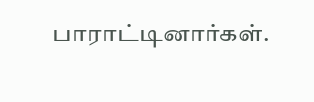பாராட்டினார்கள்.